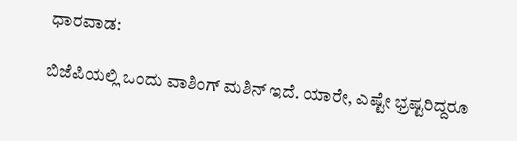ಧಾರವಾಡ:

ಬಿಜೆಪಿಯಲ್ಲಿ ಒಂದು ವಾಶಿಂಗ್‌ ಮಶಿನ್‌ ಇದೆ. ಯಾರೇ, ಎಷ್ಟೇ ಭ್ರಷ್ಟರಿದ್ದರೂ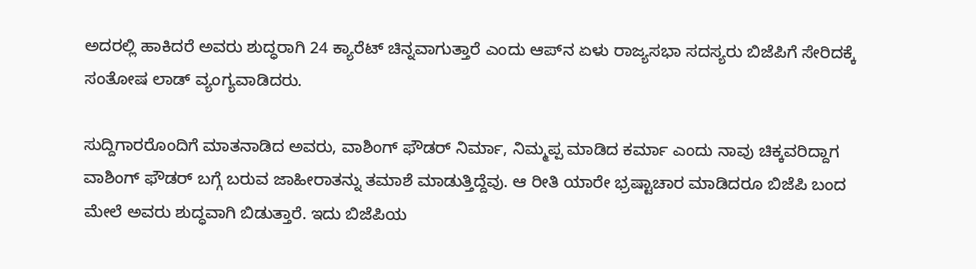ಅದರಲ್ಲಿ ಹಾಕಿದರೆ ಅವರು ಶುದ್ಧರಾಗಿ 24 ಕ್ಯಾರೆಟ್‌ ಚಿನ್ನವಾಗುತ್ತಾರೆ ಎಂದು ಆಪ್‌ನ ಏಳು ರಾಜ್ಯಸಭಾ ಸದಸ್ಯರು ಬಿಜೆಪಿಗೆ ಸೇರಿದಕ್ಕೆ ಸಂತೋಷ ಲಾಡ್ ವ್ಯಂಗ್ಯವಾಡಿದರು.

ಸುದ್ದಿಗಾರರೊಂದಿಗೆ ಮಾತನಾಡಿದ ಅವರು, ವಾಶಿಂಗ್‌ ಫೌಡರ್‌ ನಿರ್ಮಾ, ನಿಮ್ಮಪ್ಪ ಮಾಡಿದ ಕರ್ಮಾ ಎಂದು ನಾವು ಚಿಕ್ಕವರಿದ್ದಾಗ ವಾಶಿಂಗ್‌ ಫೌಡರ್‌ ಬಗ್ಗೆ ಬರುವ ಜಾಹೀರಾತನ್ನು ತಮಾಶೆ ಮಾಡುತ್ತಿದ್ದೆವು. ಆ ರೀತಿ ಯಾರೇ ಭ್ರಷ್ಟಾಚಾರ ಮಾಡಿದರೂ ಬಿಜೆಪಿ ಬಂದ ಮೇಲೆ ಅವರು ಶುದ್ಧವಾಗಿ ಬಿಡುತ್ತಾರೆ. ಇದು ಬಿಜೆಪಿಯ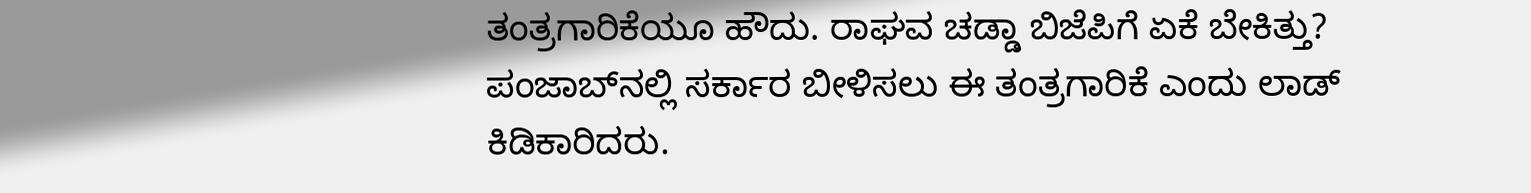ತಂತ್ರಗಾರಿಕೆಯೂ ಹೌದು. ರಾಘವ ಚಡ್ಡಾ ಬಿಜೆಪಿಗೆ ಏಕೆ ಬೇಕಿತ್ತು? ಪಂಜಾಬ್‌ನಲ್ಲಿ ಸರ್ಕಾರ ಬೀಳಿಸಲು ಈ ತಂತ್ರಗಾರಿಕೆ ಎಂದು ಲಾಡ್‌ ಕಿಡಿಕಾರಿದರು.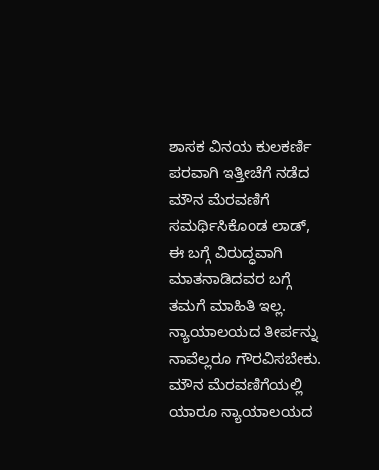ಶಾಸಕ ವಿನಯ ಕುಲಕರ್ಣಿ ಪರವಾಗಿ ಇತ್ತೀಚೆಗೆ ನಡೆದ ಮೌನ ಮೆರವಣಿಗೆ ಸಮರ್ಥಿಸಿಕೊಂಡ ಲಾಡ್‌, ಈ ಬಗ್ಗೆ ವಿರುದ್ಧವಾಗಿ ಮಾತನಾಡಿದವರ ಬಗ್ಗೆ ತಮಗೆ ಮಾಹಿತಿ ಇಲ್ಲ. ನ್ಯಾಯಾಲಯದ ತೀರ್ಪನ್ನು ನಾವೆಲ್ಲರೂ ಗೌರವಿಸಬೇಕು. ಮೌನ ಮೆರವಣಿಗೆಯಲ್ಲಿ ಯಾರೂ ನ್ಯಾಯಾಲಯದ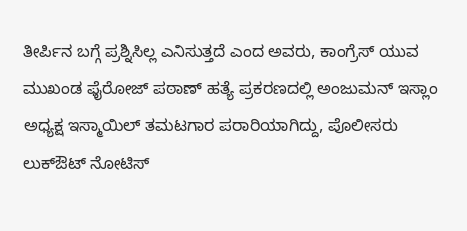ತೀರ್ಪಿನ ಬಗ್ಗೆ ಪ್ರಶ್ನಿಸಿಲ್ಲ ಎನಿಸುತ್ತದೆ ಎಂದ ಅವರು, ಕಾಂಗ್ರೆಸ್ ಯುವ ಮುಖಂಡ ಫೈರೋಜ್ ಪಠಾಣ್ ಹತ್ಯೆ ಪ್ರಕರಣದಲ್ಲಿ ಅಂಜುಮನ್‌ ಇಸ್ಲಾಂ ಅಧ್ಯಕ್ಷ ಇಸ್ಮಾಯಿಲ್ ತಮಟಗಾರ ಪರಾರಿಯಾಗಿದ್ದು, ಪೊಲೀಸರು ಲುಕ್‌ಔಟ್ ನೋಟಿಸ್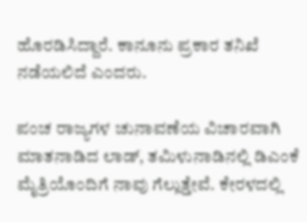ಹೊರಡಿಸಿದ್ದಾರೆ. ಕಾನೂನು ಪ್ರಕಾರ ತನಿಖೆ ನಡೆಯಲಿದೆ ಎಂದರು.

ಪಂಚ ರಾಜ್ಯಗಳ ಚುನಾವಣೆಯ ವಿಚಾರವಾಗಿ ಮಾತನಾಡಿದ ಲಾಡ್‌, ತಮಿಳುನಾಡಿನಲ್ಲಿ ಡಿಎಂಕೆ ಮೈತ್ರಿಯೊಂದಿಗೆ ನಾವು ಗೆಲ್ಲುತ್ತೇವೆ. ಕೇರಳದಲ್ಲಿ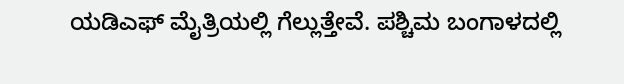ಯಡಿಎಫ್ ಮೈತ್ರಿಯಲ್ಲಿ ಗೆಲ್ಲುತ್ತೇವೆ. ಪಶ್ಚಿಮ ಬಂಗಾಳದಲ್ಲಿ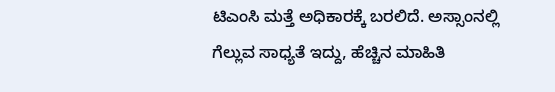ಟಿಎಂಸಿ ಮತ್ತೆ ಅಧಿಕಾರಕ್ಕೆ ಬರಲಿದೆ. ಅಸ್ಸಾಂನಲ್ಲಿ ಗೆಲ್ಲುವ ಸಾಧ್ಯತೆ ಇದ್ದು, ಹೆಚ್ಚಿನ ಮಾಹಿತಿ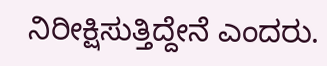ನಿರೀಕ್ಷಿಸುತ್ತಿದ್ದೇನೆ ಎಂದರು.